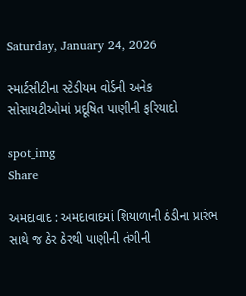Saturday, January 24, 2026

સ્માર્ટસીટીના સ્ટેડીયમ વોર્ડની અનેક સોસાયટીઓમાં પ્રદૂષિત પાણીની ફરિયાદો

spot_img
Share

અમદાવાદ : અમદાવાદમાં શિયાળાની ઠંડીના પ્રારંભ સાથે જ ઠેર ઠેરથી પાણીની તંગીની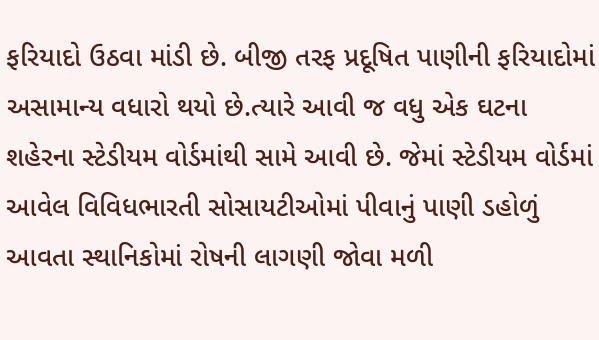ફરિયાદો ઉઠવા માંડી છે. બીજી તરફ પ્રદૂષિત પાણીની ફરિયાદોમાં અસામાન્ય વધારો થયો છે.ત્યારે આવી જ વધુ એક ઘટના શહેરના સ્ટેડીયમ વોર્ડમાંથી સામે આવી છે. જેમાં સ્ટેડીયમ વોર્ડમાં આવેલ વિવિધભારતી સોસાયટીઓમાં પીવાનું પાણી ડહોળું આવતા સ્થાનિકોમાં રોષની લાગણી જોવા મળી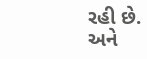રહી છે. અને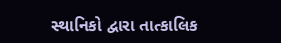સ્થાનિકો દ્વારા તાત્કાલિક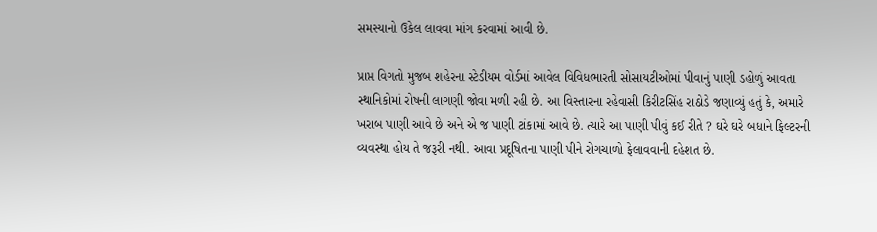સમસ્યાનો ઉકેલ લાવવા માંગ કરવામાં આવી છે.

પ્રાપ્ત વિગતો મુજબ શહેરના સ્ટેડીયમ વોર્ડમાં આવેલ વિવિધભારતી સોસાયટીઓમાં પીવાનું પાણી ડહોળું આવતા સ્થાનિકોમાં રોષની લાગણી જોવા મળી રહી છે. આ વિસ્તારના રહેવાસી કિરીટસિંહ રાઠોડે જણાવ્યું હતું કે, અમારે ખરાબ પાણી આવે છે અને એ જ પાણી ટાંકામાં આવે છે. ત્યારે આ પાણી પીવું કઈ રીતે ? ઘરે ઘરે બધાને ફિલ્ટરની વ્યવસ્થા હોય તે જરૂરી નથી. આવા પ્રદૂષિતના પાણી પીને રોગચાળો ફેલાવવાની દહેશત છે.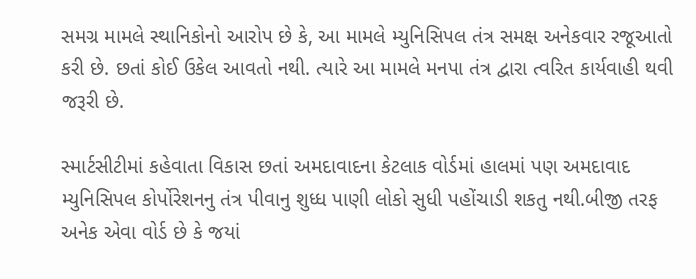સમગ્ર મામલે સ્થાનિકોનો આરોપ છે કે, આ મામલે મ્યુનિસિપલ તંત્ર સમક્ષ અનેકવાર રજૂઆતો કરી છે. છતાં કોઈ ઉકેલ આવતો નથી. ત્યારે આ મામલે મનપા તંત્ર દ્વારા ત્વરિત કાર્યવાહી થવી જરૂરી છે.

સ્માર્ટસીટીમાં કહેવાતા વિકાસ છતાં અમદાવાદના કેટલાક વોર્ડમાં હાલમાં પણ અમદાવાદ મ્યુનિસિપલ કોર્પોરેશનનુ તંત્ર પીવાનુ શુધ્ધ પાણી લોકો સુધી પહોંચાડી શકતુ નથી.બીજી તરફ અનેક એવા વોર્ડ છે કે જયાં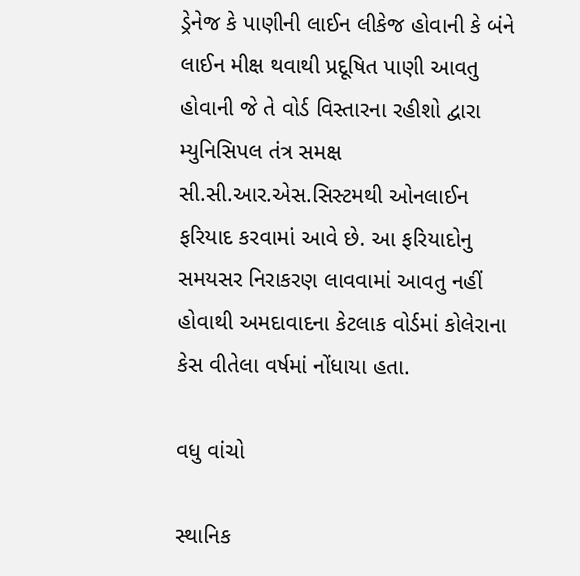ડ્રેનેજ કે પાણીની લાઈન લીકેજ હોવાની કે બંને લાઈન મીક્ષ થવાથી પ્રદૂષિત પાણી આવતુ હોવાની જે તે વોર્ડ વિસ્તારના રહીશો દ્વારા મ્યુનિસિપલ તંત્ર સમક્ષ સી.સી.આર.એસ.સિસ્ટમથી ઓનલાઈન ફરિયાદ કરવામાં આવે છે. આ ફરિયાદોનુ સમયસર નિરાકરણ લાવવામાં આવતુ નહીં હોવાથી અમદાવાદના કેટલાક વોર્ડમાં કોલેરાના કેસ વીતેલા વર્ષમાં નોંધાયા હતા.

વધુ વાંચો

સ્થાનિક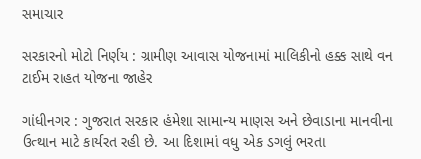સમાચાર

સરકારનો મોટો નિર્ણય : ગ્રામીણ આવાસ યોજનામાં માલિકીનો હક્ક સાથે વન ટાઈમ રાહત યોજના જાહેર

ગાંધીનગર : ગુજરાત સરકાર હંમેશા સામાન્ય માણસ અને છેવાડાના માનવીના ઉત્થાન માટે કાર્યરત રહી છે. આ દિશામાં વધુ એક ડગલું ભરતા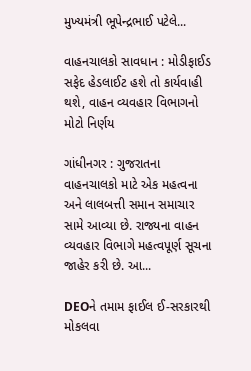મુખ્યમંત્રી ભૂપેન્દ્રભાઈ પટેલે...

વાહનચાલકો સાવધાન : મોડીફાઈડ સફેદ હેડલાઈટ હશે તો કાર્યવાહી થશે, વાહન વ્યવહાર વિભાગનો મોટો નિર્ણય

ગાંધીનગર : ગુજરાતના વાહનચાલકો માટે એક મહત્વના અને લાલબત્તી સમાન સમાચાર સામે આવ્યા છે. રાજ્યના વાહન વ્યવહાર વિભાગે મહત્વપૂર્ણ સૂચના જાહેર કરી છે. આ...

DEOને તમામ ફાઈલ ઈ-સરકારથી મોકલવા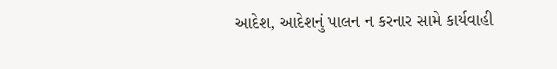આદેશ, આદેશનું પાલન ન કરનાર સામે કાર્યવાહી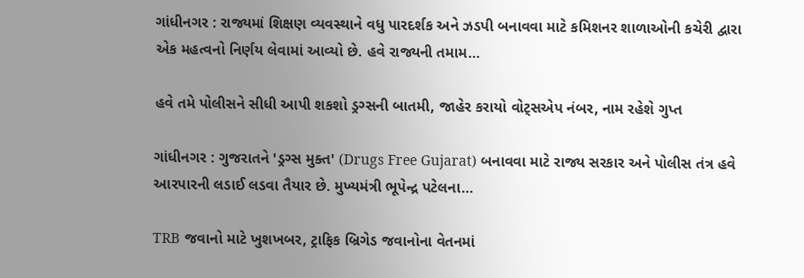ગાંધીનગર : રાજ્યમાં શિક્ષણ વ્યવસ્થાને વધુ પારદર્શક અને ઝડપી બનાવવા માટે કમિશનર શાળાઓની કચેરી દ્વારા એક મહત્વનો નિર્ણય લેવામાં આવ્યો છે. હવે રાજ્યની તમામ...

હવે તમે પોલીસને સીધી આપી શકશો ડ્રગ્સની બાતમી, જાહેર કરાયો વોટ્સએપ નંબર, નામ રહેશે ગુપ્ત

ગાંધીનગર : ગુજરાતને 'ડ્રગ્સ મુક્ત' (Drugs Free Gujarat) બનાવવા માટે રાજ્ય સરકાર અને પોલીસ તંત્ર હવે આરપારની લડાઈ લડવા તૈયાર છે. મુખ્યમંત્રી ભૂપેન્દ્ર પટેલના...

TRB જવાનો માટે ખુશખબર, ટ્રાફિક બ્રિગેડ જવાનોના વેતનમાં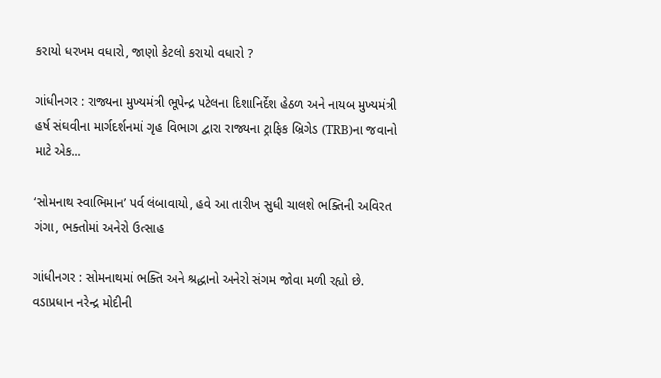કરાયો ધરખમ વધારો, જાણો કેટલો કરાયો વધારો ?

ગાંધીનગર : રાજ્યના મુખ્યમંત્રી ભૂપેન્દ્ર પટેલના દિશાનિર્દેશ હેઠળ અને નાયબ મુખ્યમંત્રી હર્ષ સંઘવીના માર્ગદર્શનમાં ગૃહ વિભાગ દ્વારા રાજ્યના ટ્રાફિક બ્રિગેડ (TRB)ના જવાનો માટે એક...

‘સોમનાથ સ્વાભિમાન’ પર્વ લંબાવાયો, હવે આ તારીખ સુધી ચાલશે ભક્તિની અવિરત ગંગા, ભક્તોમાં અનેરો ઉત્સાહ

ગાંધીનગર : સોમનાથમાં ભક્તિ અને શ્રદ્ધાનો અનેરો સંગમ જોવા મળી રહ્યો છે. વડાપ્રધાન નરેન્દ્ર મોદીની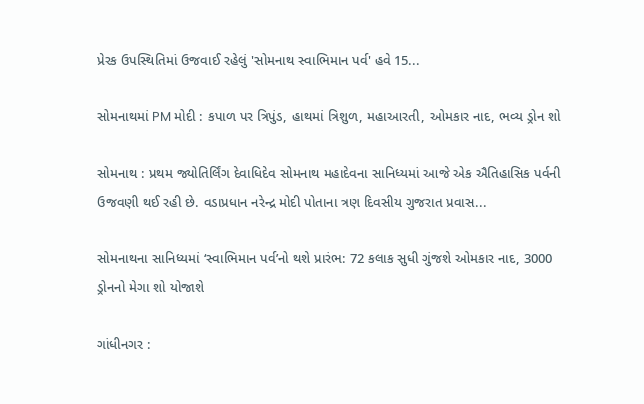પ્રેરક ઉપસ્થિતિમાં ઉજવાઈ રહેલું 'સોમનાથ સ્વાભિમાન પર્વ' હવે 15...

સોમનાથમાં PM મોદી : કપાળ પર ત્રિપુંડ, હાથમાં ત્રિશુળ, મહાઆરતી, ઓમકાર નાદ, ભવ્ય ડ્રોન શો

સોમનાથ : પ્રથમ જ્યોતિર્લિંગ દેવાધિદેવ સોમનાથ મહાદેવના સાનિધ્યમાં આજે એક ઐતિહાસિક પર્વની ઉજવણી થઈ રહી છે. વડાપ્રધાન નરેન્દ્ર મોદી પોતાના ત્રણ દિવસીય ગુજરાત પ્રવાસ...

સોમનાથના સાનિધ્યમાં ‘સ્વાભિમાન પર્વ’નો થશે પ્રારંભ: 72 કલાક સુધી ગુંજશે ઓમકાર નાદ, 3000 ડ્રોનનો મેગા શો યોજાશે

ગાંધીનગર :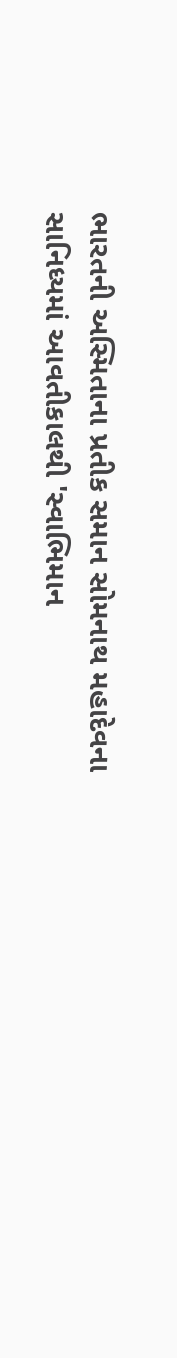ભારતની અસ્મિતાના પ્રતીક સમાન સોમનાથ મહાદેવના સાનિધ્યમાં આવતીકાલથી 'સ્વાભિમાન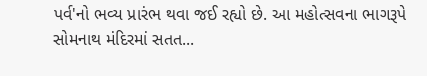પર્વ'નો ભવ્ય પ્રારંભ થવા જઈ રહ્યો છે. આ મહોત્સવના ભાગરૂપે સોમનાથ મંદિરમાં સતત...